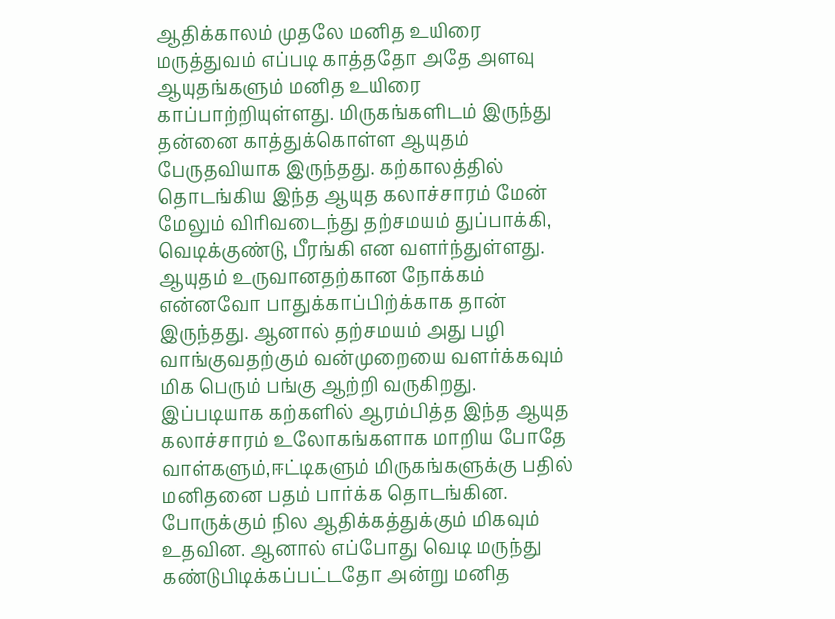ஆதிக்காலம் முதலே மனித உயிரை மருத்துவம் எப்படி காத்ததோ அதே அளவு ஆயுதங்களும் மனித உயிரை காப்பாற்றியுள்ளது. மிருகங்களிடம் இருந்து தன்னை காத்துக்கொள்ள ஆயுதம் பேருதவியாக இருந்தது. கற்காலத்தில் தொடங்கிய இந்த ஆயுத கலாச்சாரம் மேன் மேலும் விரிவடைந்து தற்சமயம் துப்பாக்கி, வெடிக்குண்டு, பீரங்கி என வளர்ந்துள்ளது. ஆயுதம் உருவானதற்கான நோக்கம் என்னவோ பாதுக்காப்பிற்க்காக தான் இருந்தது. ஆனால் தற்சமயம் அது பழி வாங்குவதற்கும் வன்முறையை வளர்க்கவும் மிக பெரும் பங்கு ஆற்றி வருகிறது. இப்படியாக கற்களில் ஆரம்பித்த இந்த ஆயுத கலாச்சாரம் உலோகங்களாக மாறிய போதே வாள்களும்,ஈட்டிகளும் மிருகங்களுக்கு பதில் மனிதனை பதம் பார்க்க தொடங்கின. போருக்கும் நில ஆதிக்கத்துக்கும் மிகவும் உதவின. ஆனால் எப்போது வெடி மருந்து கண்டுபிடிக்கப்பட்டதோ அன்று மனித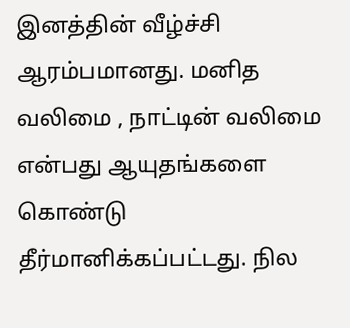இனத்தின் வீழ்ச்சி ஆரம்பமானது. மனித வலிமை , நாட்டின் வலிமை என்பது ஆயுதங்களை கொண்டு தீர்மானிக்கப்பட்டது. நில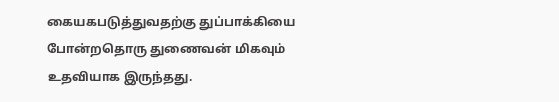கையகபடுத்துவதற்கு துப்பாக்கியை போன்றதொரு துணைவன் மிகவும் உதவியாக இருந்தது.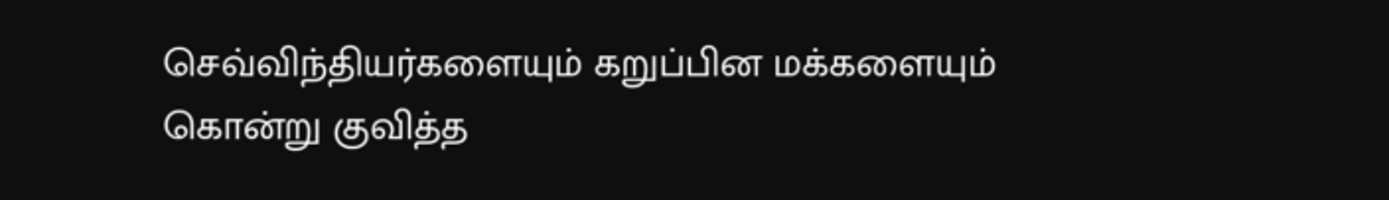செவ்விந்தியர்களையும் கறுப்பின மக்களையும் கொன்று குவித்த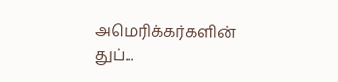அமெரிக்கர்களின் துப்...